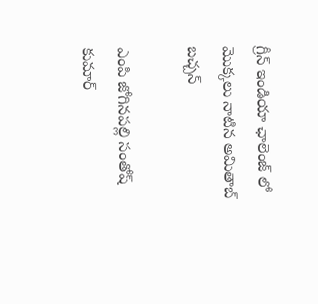గ్రీన్ ఇండియా ఛాలెంజ్ లో మొక్క‌లు నాటిన అమితాబ్ బ‌చ్చ‌న్

ఎంపి జోగినప‌ల్లి సంతోష్ కుమార్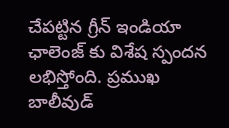చేప‌ట్టిన గ్రీన్ ఇండియా ఛాలెంజ్ కు విశేష స్పంద‌న ల‌భిస్తోంది. ప్ర‌ముఖ‌ బాలీవుడ్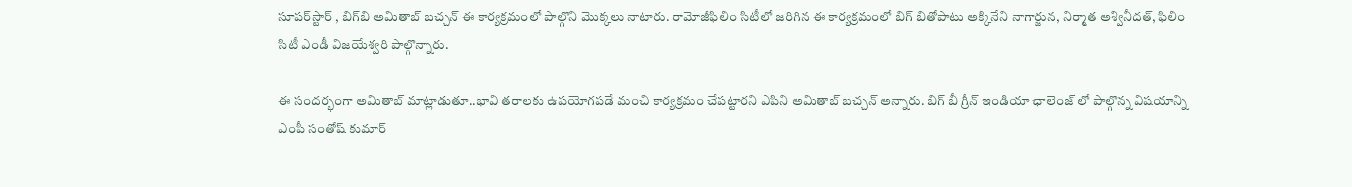సూప‌ర్‌స్టార్ , బిగ్‌బి అమితాబ్ బ‌చ్చ‌న్ ఈ కార్య‌క్ర‌మంలో పాల్గొని మొక్క‌లు నాటారు. రామోజీఫిలిం సిటీలో జ‌రిగిన ఈ కార్య‌క్ర‌మంలో బిగ్ బితోపాటు అక్కినేని నాగార్జున‌, నిర్మాత అశ్వినీద‌త్‌, ఫిలిం సిటీ ఎండీ విజ‌యేశ్వ‌రి పాల్గొన్నారు.

ఈ సంద‌ర్భంగా అమితాబ్ మాట్లాడుతూ..భావి త‌రాల‌కు ఉప‌యోగ‌ప‌డే మంచి కార్య‌క్ర‌మం చేప‌ట్టార‌ని ఎపిని అమితాబ్ బ‌చ్చ‌న్ అన్నారు. బిగ్ బీ గ్రీన్ ఇండియా ఛాలెంజ్ లో పాల్గొన్న విష‌యాన్ని ఎంపీ సంతోష్ కుమార్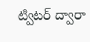ట్విట‌ర్ ద్వారా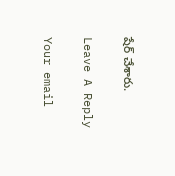షేర్ చేశారు.

Leave A Reply

Your email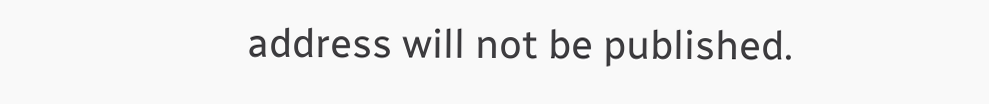address will not be published.